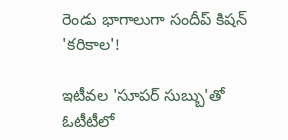రెండు భాగాలుగా సందీప్ కిషన్ 'కరికాల'!

ఇటీవల 'సూపర్ సుబ్బు'తో ఓటీటీలో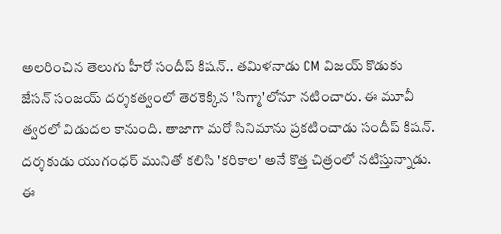అలరించిన తెలుగు హీరో సందీప్ కిషన్.. తమిళనాడు CM విజయ్ కొడుకు జేసన్ సంజయ్ దర్శకత్వంలో తెరకెక్కిన 'సిగ్మా'లోనూ నటించారు. ఈ మూవీ త్వరలో విడుదల కానుంది. తాజాగా మరో సినిమాను ప్రకటించాడు సందీప్ కిషన్. దర్శకుడు యుగంధర్ మునితో కలిసి 'కరికాల' అనే కొత్త చిత్రంలో నటిస్తున్నాడు. ఈ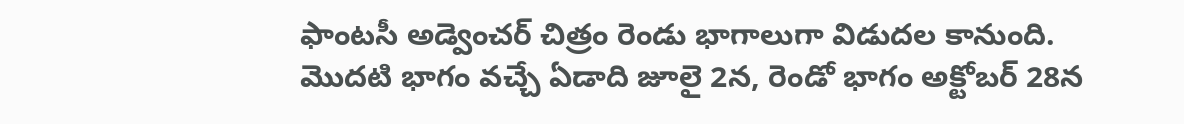ఫాంటసీ అడ్వెంచర్ చిత్రం రెండు భాగాలుగా విడుదల కానుంది. మొదటి భాగం వచ్చే ఏడాది జూలై 2న, రెండో భాగం అక్టోబర్ 28న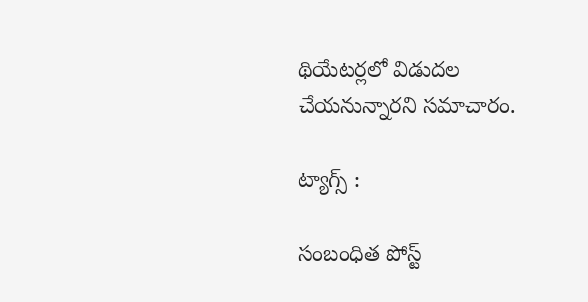థియేటర్లలో విడుదల చేయనున్నారని సమాచారం.

ట్యాగ్స్ :

సంబంధిత పోస్ట్